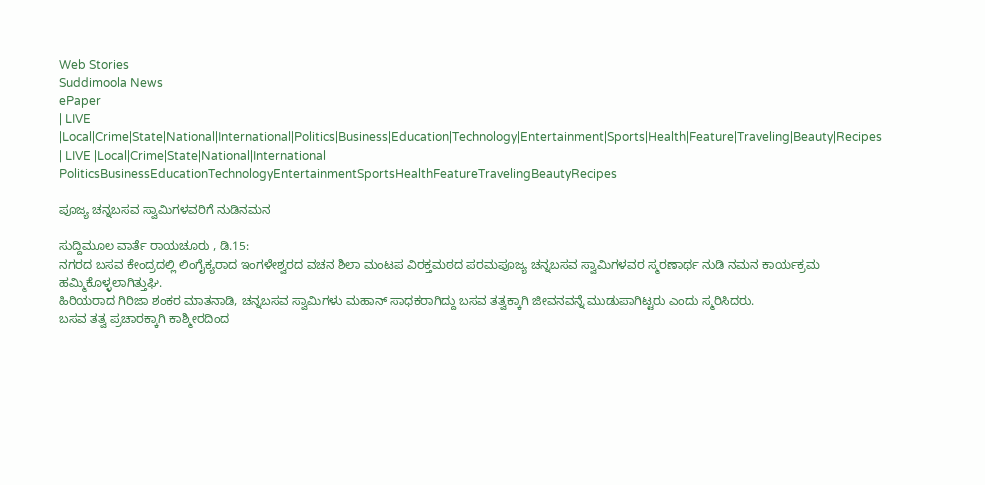Web Stories
Suddimoola News
ePaper
| LIVE |Local|Crime|State|National|International|Politics|Business|Education|Technology|Entertainment|Sports|Health|Feature|Traveling|Beauty|Recipes
| LIVE |Local|Crime|State|National|International
PoliticsBusinessEducationTechnologyEntertainmentSportsHealthFeatureTravelingBeautyRecipes

ಪೂಜ್ಯ ಚನ್ನಬಸವ ಸ್ವಾಮಿಗಳವರಿಗೆ ನುಡಿನಮನ

ಸುದ್ದಿಮೂಲ ವಾರ್ತೆ ರಾಯಚೂರು , ಡಿ.15:
ನಗರದ ಬಸವ ಕೇಂದ್ರದಲ್ಲಿ ಲಿಂಗೈಕ್ಯರಾದ ಇಂಗಳೇಶ್ವರದ ವಚನ ಶಿಲಾ ಮಂಟಪ ವಿರಕ್ತಮಠದ ಪರಮಪೂಜ್ಯ ಚನ್ನಬಸವ ಸ್ವಾಮಿಗಳವರ ಸ್ಮರಣಾರ್ಥ ನುಡಿ ನಮನ ಕಾರ್ಯಕ್ರಮ ಹಮ್ಮಿಕೊಳ್ಳಲಾಗಿತ್ತುಘಿ.
ಹಿರಿಯರಾದ ಗಿರಿಜಾ ಶಂಕರ ಮಾತನಾಡಿ, ಚನ್ನಬಸವ ಸ್ವಾಮಿಗಳು ಮಹಾನ್ ಸಾಧಕರಾಗಿದ್ದು ಬಸವ ತತ್ವಕ್ಕಾಗಿ ಜೀವನವನ್ನೆ ಮುಡುಪಾಗಿಟ್ಟರು ಎಂದು ಸ್ಮರಿಸಿದರು.
ಬಸವ ತತ್ವ ಪ್ರಚಾರಕ್ಕಾಗಿ ಕಾಶ್ಮೀರದಿಂದ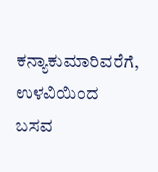ಕನ್ಯಾಕುಮಾರಿವರೆಗೆ, ಉಳವಿಯಿಂದ ಬಸವ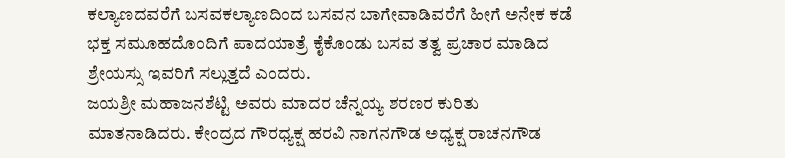ಕಲ್ಯಾಣದವರೆಗೆ ಬಸವಕಲ್ಯಾಣದಿಂದ ಬಸವನ ಬಾಗೇವಾಡಿವರೆಗೆ ಹೀಗೆ ಅನೇಕ ಕಡೆ ಭಕ್ತ ಸಮೂಹದೊಂದಿಗೆ ಪಾದಯಾತ್ರೆ ಕೈಕೊಂಡು ಬಸವ ತತ್ವ ಪ್ರಚಾರ ಮಾಡಿದ ಶ್ರೇಯಸ್ಸು ಇವರಿಗೆ ಸಲ್ಲುತ್ತದೆ ಎಂದರು.
ಜಯಶ್ರೀ ಮಹಾಜನಶೆಟ್ಟಿ ಅವರು ಮಾದರ ಚೆನ್ನಯ್ಯ ಶರಣರ ಕುರಿತು ಮಾತನಾಡಿದರು. ಕೇಂದ್ರದ ಗೌರಧ್ಯಕ್ಷ ಹರವಿ ನಾಗನಗೌಡ ಅಧ್ಯಕ್ಷ ರಾಚನಗೌಡ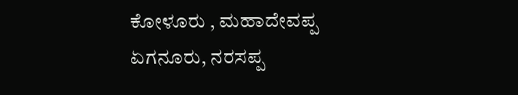ಕೋಳೂರು , ಮಹಾದೇವಪ್ಪ ಏಗನೂರು, ನರಸಪ್ಪ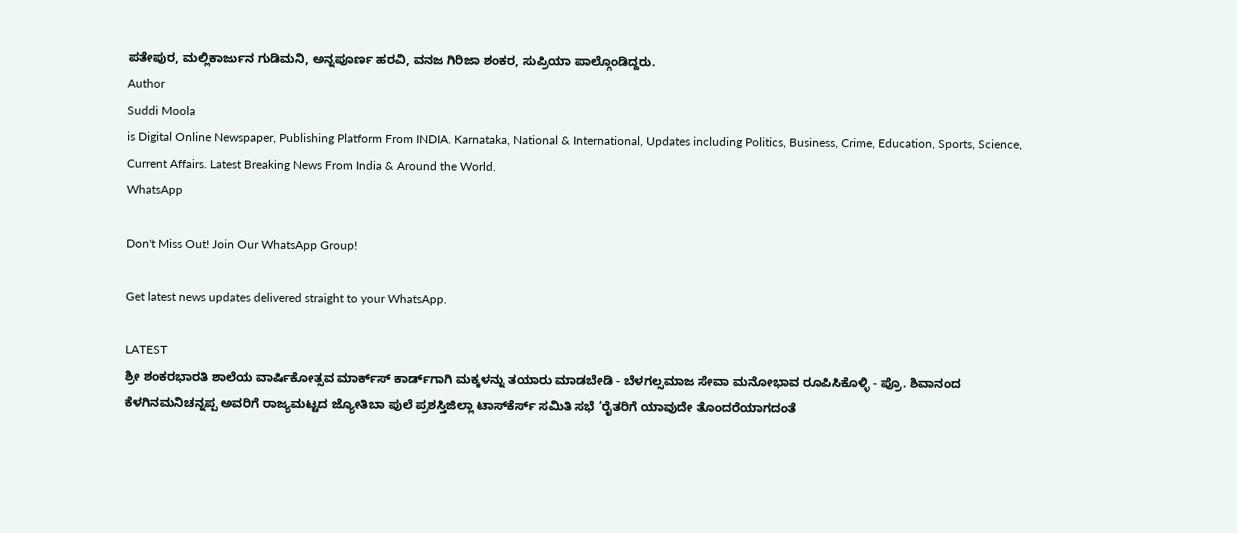ಪತೇಪುರ, ಮಲ್ಲಿಕಾರ್ಜುನ ಗುಡಿಮನಿ, ಅನ್ನಪೂರ್ಣ ಹರವಿ, ವನಜ ಗಿರಿಜಾ ಶಂಕರ, ಸುಪ್ರಿಯಾ ಪಾಲ್ಗೊಂಡಿದ್ದರು.
Author
Suddi Moola
is Digital Online Newspaper, Publishing Platform From INDIA. Karnataka, National & International, Updates including Politics, Business, Crime, Education, Sports, Science, Current Affairs. Latest Breaking News From India & Around the World.
WhatsApp

Don't Miss Out! Join Our WhatsApp Group!

Get latest news updates delivered straight to your WhatsApp.

LATEST
ಶ್ರೀ ಶಂಕರಭಾರತಿ ಶಾಲೆಯ ವಾರ್ಷಿಕೋತ್ಸವ ಮಾರ್ಕ್‌ಸ್‌ ಕಾರ್ಡ್‌ಗಾಗಿ ಮಕ್ಕಳನ್ನು ತಯಾರು ಮಾಡಬೇಡಿ - ಬೆಳಗಲ್ಸಮಾಜ ಸೇವಾ ಮನೋಭಾವ ರೂಪಿಸಿಕೊಳ್ಳಿ - ಪ್ರೊ. ಶಿವಾನಂದ ಕೆಳಗಿನಮನಿಚನ್ನಪ್ಪ ಅವರಿಗೆ ರಾಜ್ಯಮಟ್ಟದ ಜ್ಯೋತಿಬಾ ಪುಲೆ ಪ್ರಶಸ್ತಿಜಿಲ್ಲಾ ಟಾಸ್‌‌ಕೆರ್ಸ್ ಸಮಿತಿ ಸಭೆ ‘ರೈತರಿಗೆ ಯಾವುದೇ ತೊಂದರೆಯಾಗದಂತೆ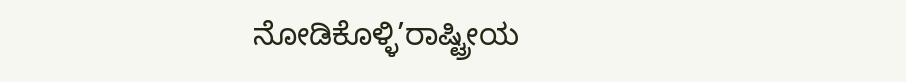ನೋಡಿಕೊಳ್ಳಿ’ರಾಷ್ಟ್ರೀಯ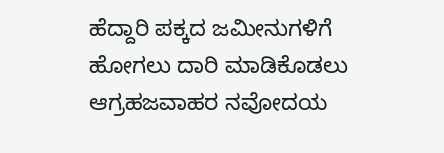ಹೆದ್ದಾರಿ ಪಕ್ಕದ ಜಮೀನುಗಳಿಗೆ ಹೋಗಲು ದಾರಿ ಮಾಡಿಕೊಡಲು ಆಗ್ರಹಜವಾಹರ ನವೋದಯ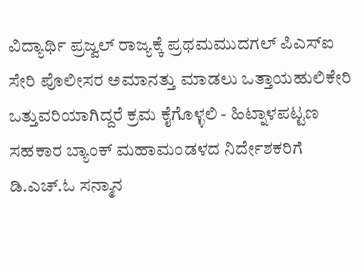ವಿದ್ಯಾರ್ಥಿ ಪ್ರಜ್ವಲ್ ರಾಜ್ಯಕ್ಕೆ ಪ್ರಥಮಮುದಗಲ್ ಪಿಎಸ್‌ಐ ಸೇರಿ ಪೊಲೀಸರ ಅಮಾನತ್ತು ಮಾಡಲು ಒತ್ತಾಯಹುಲಿಕೇರಿ ಒತ್ತುವರಿಯಾಗಿದ್ದರೆ ಕ್ರಮ ಕೈಗೊಳ್ಳಲಿ - ಹಿಟ್ನಾಳಪಟ್ಟಣ ಸಹಕಾರ ಬ್ಯಾಂಕ್ ಮಹಾಮಂಡಳದ ನಿರ್ದೇಶಕರಿಗೆ ಡಿ.ಎಚ್.ಓ ಸನ್ಮಾನ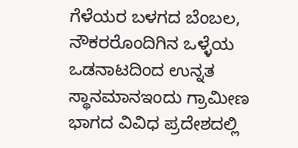ಗೆಳೆಯರ ಬಳಗದ ಬೆಂಬಲ, ನೌಕರರೊಂದಿಗಿನ ಒಳ್ಳೆಯ ಒಡನಾಟದಿಂದ ಉನ್ನತ ಸ್ಥಾನಮಾನಇಂದು ಗ್ರಾಮೀಣ ಭಾಗದ ವಿವಿಧ ಪ್ರದೇಶದಲ್ಲಿ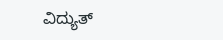ವಿದ್ಯುತ್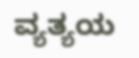ವ್ಯತ್ಯಯ